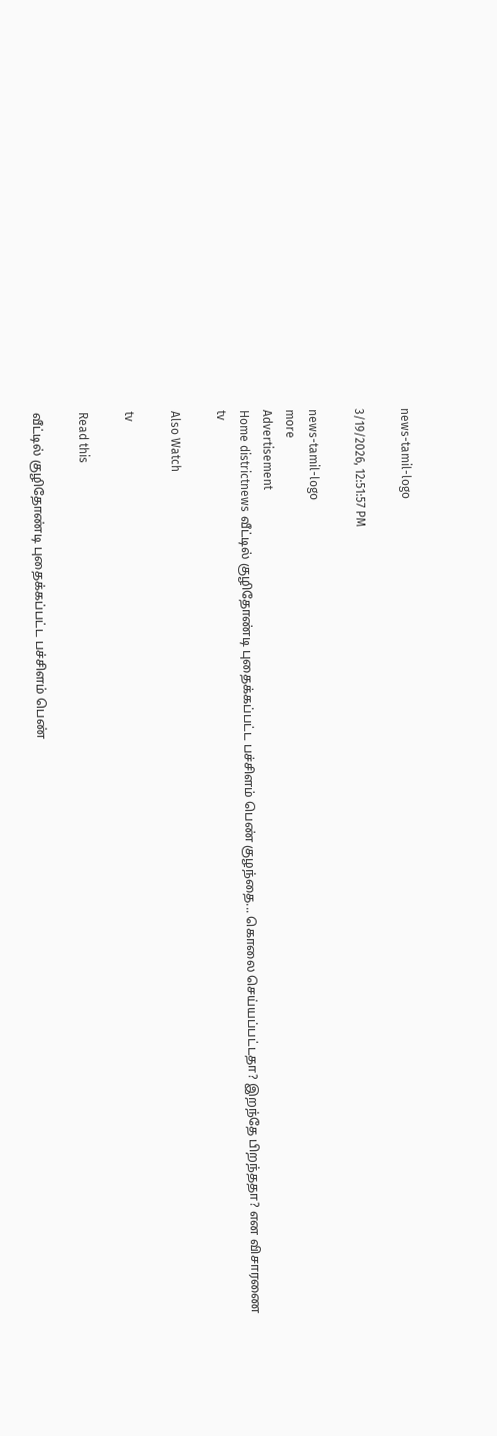news-tamil-logo

3/19/2026, 12:51:57 PM

news-tamil-logo
more
Advertisement
Home districtnews வீட்டில் குழிதோண்டி புதைக்கப்பட்ட பச்சிளம் பெண் குழந்தை... கொலை செய்யப்பட்டதா? இறந்தே பிறந்ததா? என விசாரணை
tv

Also Watch

tv

Read this

வீட்டில் குழிதோண்டி புதைக்கப்பட்ட பச்சிளம் பெண்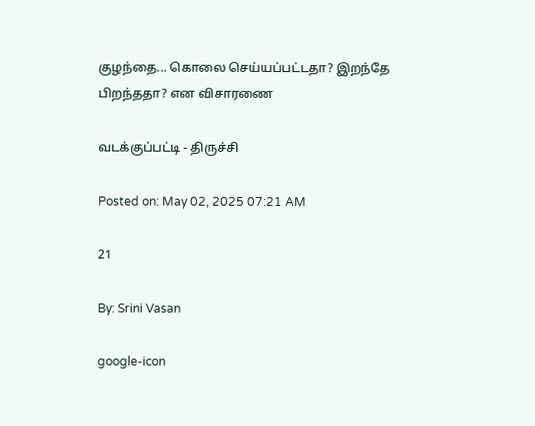குழந்தை... கொலை செய்யப்பட்டதா? இறந்தே பிறந்ததா? என விசாரணை

வடக்குப்பட்டி - திருச்சி

Posted on: May 02, 2025 07:21 AM

21

By: Srini Vasan

google-icon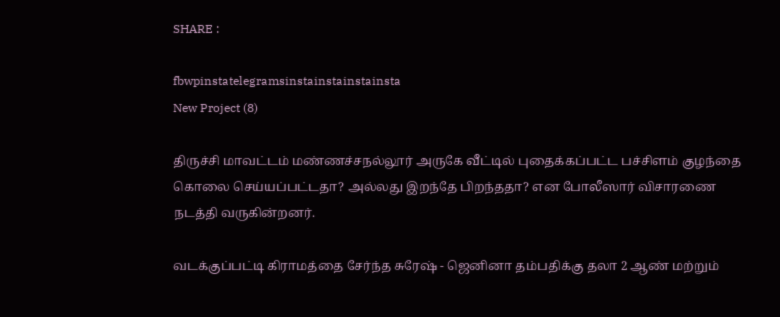SHARE :

fbwpinstatelegramsinstainstainstainsta
New Project (8)

திருச்சி மாவட்டம் மண்ணச்சநல்லூர் அருகே வீட்டில் புதைக்கப்பட்ட பச்சிளம் குழந்தை கொலை செய்யப்பட்டதா? அல்லது இறந்தே பிறந்ததா? என போலீஸார் விசாரணை நடத்தி வருகின்றனர்.

வடக்குப்பட்டி கிராமத்தை சேர்ந்த சுரேஷ் - ஜெனினா தம்பதிக்கு தலா 2 ஆண் மற்றும்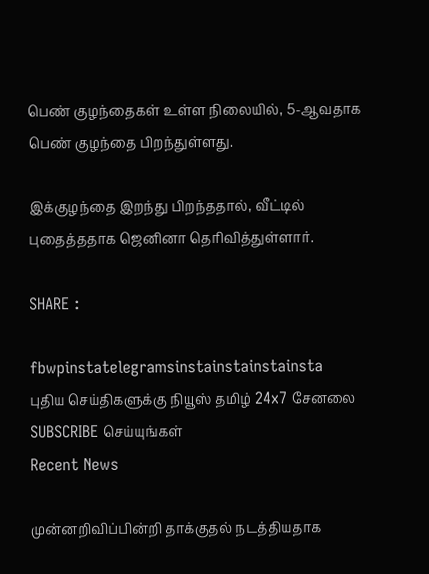பெண் குழந்தைகள் உள்ள நிலையில், 5-ஆவதாக பெண் குழந்தை பிறந்துள்ளது.

இக்குழந்தை இறந்து பிறந்ததால், வீட்டில் புதைத்ததாக ஜெனினா தெரிவித்துள்ளார்.

SHARE :

fbwpinstatelegramsinstainstainstainsta
புதிய செய்திகளுக்கு நியூஸ் தமிழ் 24x7 சேனலை SUBSCRIBE செய்யுங்கள்
Recent News

முன்னறிவிப்பின்றி தாக்குதல் நடத்தியதாக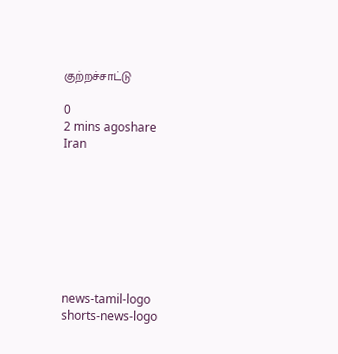குற்றச்சாட்டு

0
2 mins agoshare
Iran








news-tamil-logo
shorts-news-logo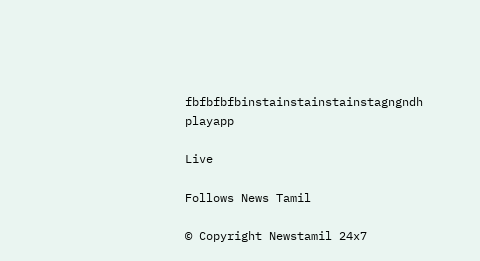fbfbfbfbinstainstainstainstagngndh
playapp

Live

Follows News Tamil

© Copyright Newstamil 24x7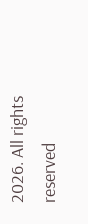2026. All rights reserved